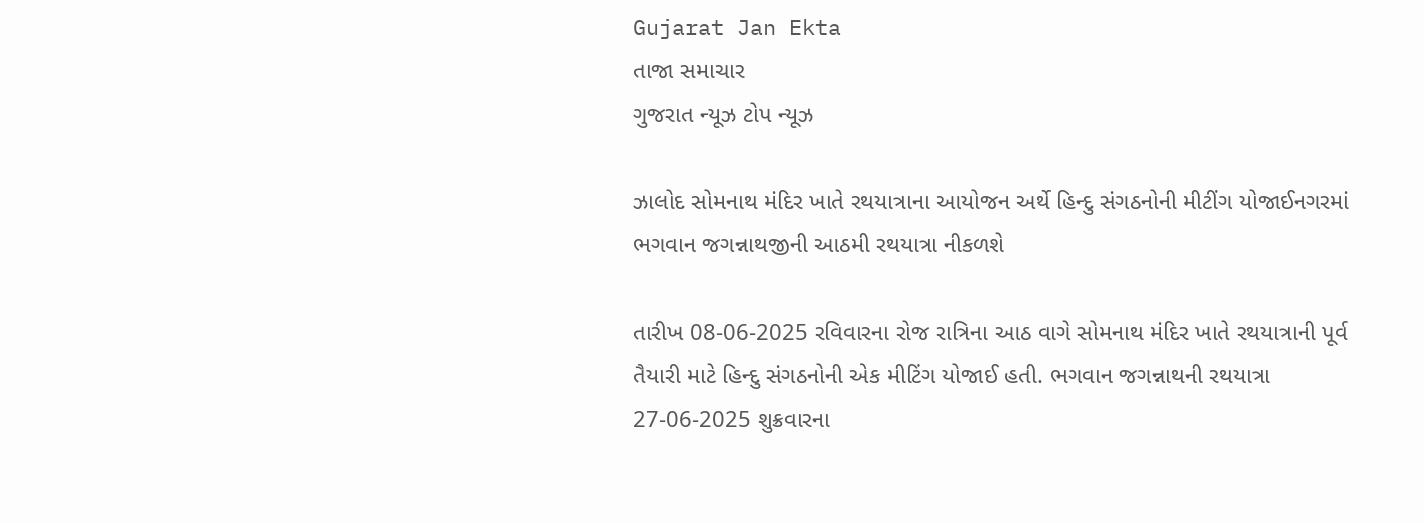Gujarat Jan Ekta
તાજા સમાચાર
ગુજરાત ન્યૂઝ ટોપ ન્યૂઝ

ઝાલોદ સોમનાથ મંદિર ખાતે રથયાત્રાના આયોજન અર્થે હિન્દુ સંગઠનોની મીટીંગ યોજાઈનગરમાં ભગવાન જગન્નાથજીની આઠમી રથયાત્રા નીકળશે

તારીખ 08-06-2025 રવિવારના રોજ રાત્રિના આઠ વાગે સોમનાથ મંદિર ખાતે રથયાત્રાની પૂર્વ તૈયારી માટે હિન્દુ સંગઠનોની એક મીટિંગ યોજાઈ હતી. ભગવાન જગન્નાથની રથયાત્રા 27-06-2025 શુક્રવારના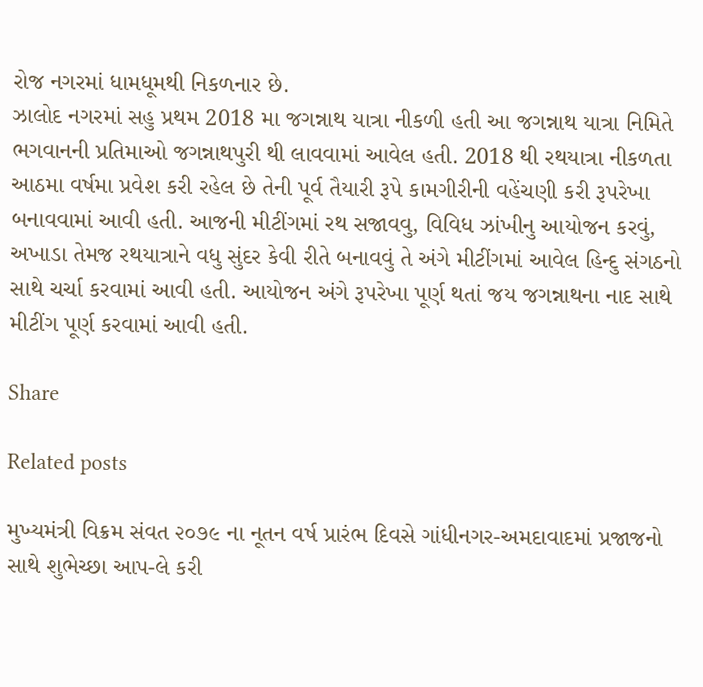રોજ નગરમાં ધામધૂમથી નિકળનાર છે.
ઝાલોદ નગરમાં સહુ પ્રથમ 2018 મા જગન્નાથ યાત્રા નીકળી હતી આ જગન્નાથ યાત્રા નિમિતે ભગવાનની પ્રતિમાઓ જગન્નાથપુરી થી લાવવામાં આવેલ હતી. 2018 થી રથયાત્રા નીકળતા આઠમા વર્ષમા પ્રવેશ કરી રહેલ છે તેની પૂર્વ તૈયારી રૂપે કામગીરીની વહેંચણી કરી રૂપરેખા બનાવવામાં આવી હતી. આજની મીટીંગમાં રથ સજાવવુ, વિવિધ ઝાંખીનુ આયોજન કરવું, અખાડા તેમજ રથયાત્રાને વધુ સુંદર કેવી રીતે બનાવવું તે અંગે મીટીંગમાં આવેલ હિન્દુ સંગઠનો સાથે ચર્ચા કરવામાં આવી હતી. આયોજન અંગે રૂપરેખા પૂર્ણ થતાં જય જગન્નાથના નાદ સાથે મીટીંગ પૂર્ણ કરવામાં આવી હતી.

Share

Related posts

મુખ્યમંત્રી વિક્રમ સંવત ૨૦૭૯ ના નૂતન વર્ષ પ્રારંભ દિવસે ગાંધીનગર-અમદાવાદમાં પ્રજાજનો સાથે શુભેચ્છા આપ-લે કરી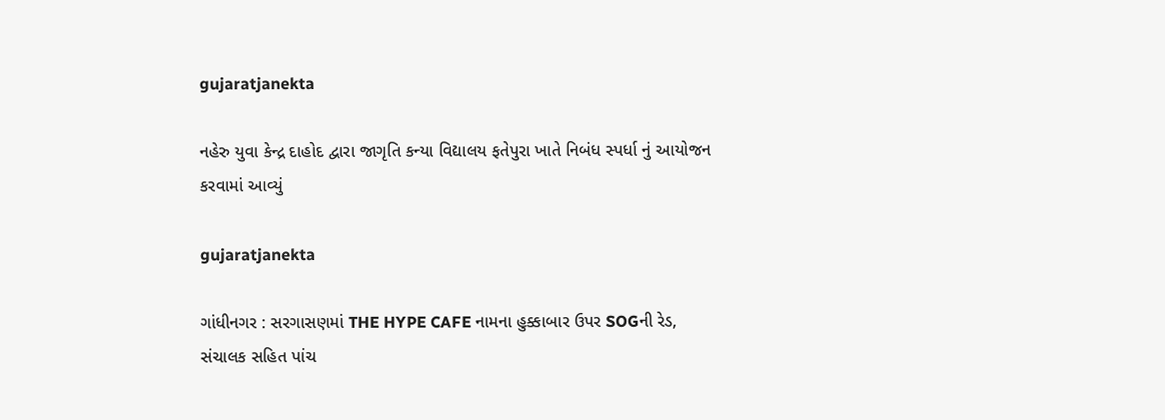gujaratjanekta

નહેરુ યુવા કેન્દ્ર દાહોદ દ્વારા જાગૃતિ કન્યા વિદ્યાલય ફતેપુરા ખાતે નિબંધ સ્પર્ધા નું આયોજન કરવામાં આવ્યું

gujaratjanekta

ગાંધીનગર : સરગાસણમાં THE HYPE CAFE નામના હુક્કાબાર ઉપર SOGની રેડ, સંચાલક સહિત પાંચ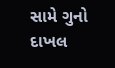સામે ગુનો દાખલ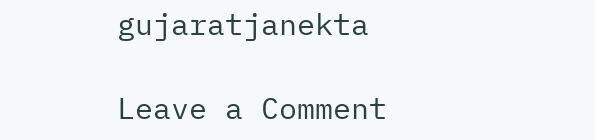gujaratjanekta

Leave a Comment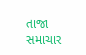તાજા સમાચાર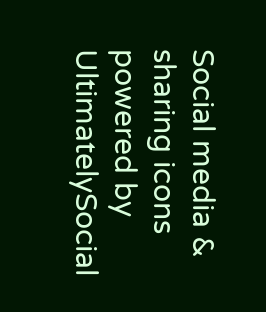Social media & sharing icons powered by UltimatelySocial